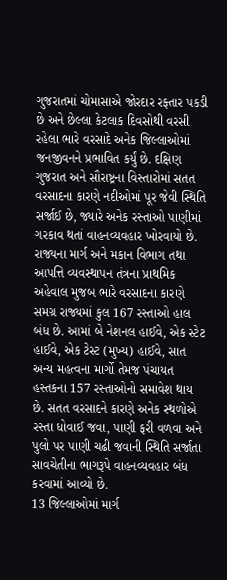ગુજરાતમાં ચોમાસાએ જોરદાર રફ્તાર પકડી છે અને છેલ્લા કેટલાક દિવસોથી વરસી રહેલા ભારે વરસાદે અનેક જિલ્લાઓમાં જનજીવનને પ્રભાવિત કર્યું છે. દક્ષિણ ગુજરાત અને સૌરાષ્ટ્રના વિસ્તારોમાં સતત વરસાદના કારણે નદીઓમાં પૂર જેવી સ્થિતિ સર્જાઈ છે, જ્યારે અનેક રસ્તાઓ પાણીમાં ગરકાવ થતાં વાહનવ્યવહાર ખોરવાયો છે. રાજ્યના માર્ગ અને મકાન વિભાગ તથા આપત્તિ વ્યવસ્થાપન તંત્રના પ્રાથમિક અહેવાલ મુજબ ભારે વરસાદના કારણે સમગ્ર રાજ્યમાં કુલ 167 રસ્તાઓ હાલ બંધ છે. આમાં બે નેશનલ હાઈવે, એક સ્ટેટ હાઈવે, એક ટેસ્ટ (મુખ્ય) હાઈવે, સાત અન્ય મહત્વના માર્ગો તેમજ પંચાયત હસ્તકના 157 રસ્તાઓનો સમાવેશ થાય છે. સતત વરસાદને કારણે અનેક સ્થળોએ રસ્તા ધોવાઈ જવા, પાણી ફરી વળવા અને પુલો પર પાણી ચઢી જવાની સ્થિતિ સર્જાતા સાવચેતીના ભાગરૂપે વાહનવ્યવહાર બંધ કરવામાં આવ્યો છે.
13 જિલ્લાઓમાં માર્ગ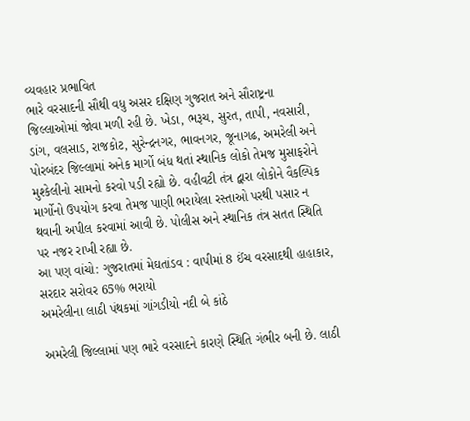વ્યવહાર પ્રભાવિત
ભારે વરસાદની સૌથી વધુ અસર દક્ષિણ ગુજરાત અને સૌરાષ્ટ્રના જિલ્લાઓમાં જોવા મળી રહી છે. ખેડા, ભરૂચ, સુરત, તાપી, નવસારી, ડાંગ, વલસાડ, રાજકોટ, સુરેન્દ્રનગર, ભાવનગર, જૂનાગઢ, અમરેલી અને પોરબંદર જિલ્લામાં અનેક માર્ગો બંધ થતાં સ્થાનિક લોકો તેમજ મુસાફરોને મુશ્કેલીનો સામનો કરવો પડી રહ્યો છે. વહીવટી તંત્ર દ્વારા લોકોને વૈકલ્પિક માર્ગોનો ઉપયોગ કરવા તેમજ પાણી ભરાયેલા રસ્તાઓ પરથી પસાર ન થવાની અપીલ કરવામાં આવી છે. પોલીસ અને સ્થાનિક તંત્ર સતત સ્થિતિ પર નજર રાખી રહ્યા છે.
આ પણ વાંચો: ગુજરાતમાં મેઘતાંડવ : વાપીમાં 8 ઈંચ વરસાદથી હાહાકાર, સરદાર સરોવર 65% ભરાયો
અમરેલીના લાઠી પંથકમાં ગાંગડીયો નદી બે કાંઠે

અમરેલી જિલ્લામાં પણ ભારે વરસાદને કારણે સ્થિતિ ગંભીર બની છે. લાઠી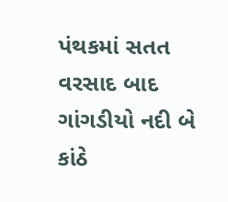પંથકમાં સતત વરસાદ બાદ ગાંગડીયો નદી બે કાંઠે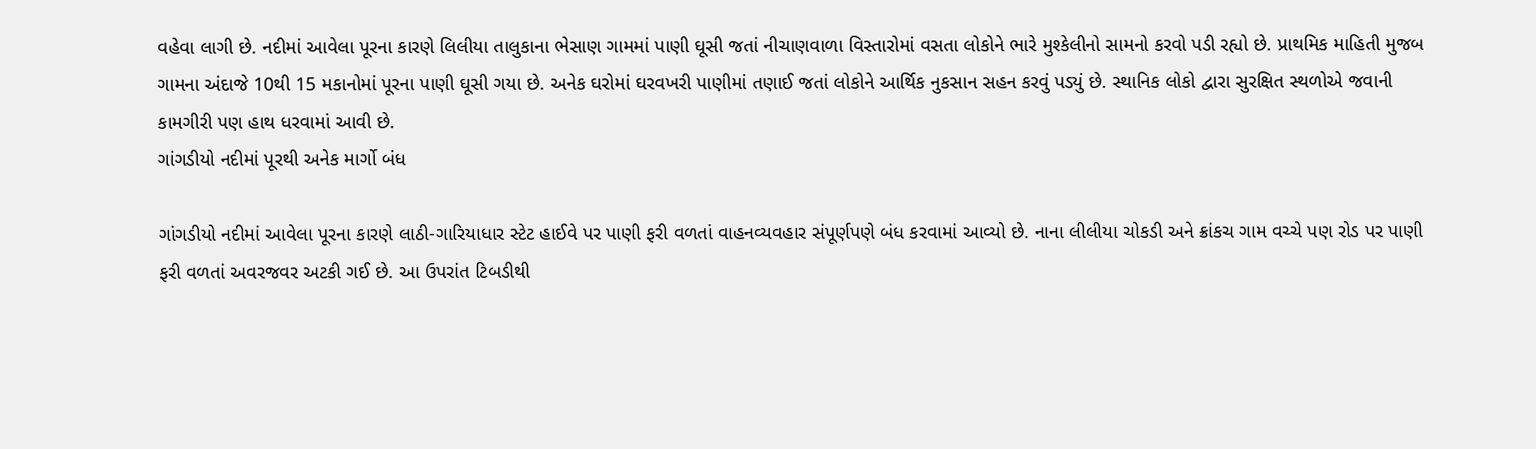વહેવા લાગી છે. નદીમાં આવેલા પૂરના કારણે લિલીયા તાલુકાના ભેસાણ ગામમાં પાણી ઘૂસી જતાં નીચાણવાળા વિસ્તારોમાં વસતા લોકોને ભારે મુશ્કેલીનો સામનો કરવો પડી રહ્યો છે. પ્રાથમિક માહિતી મુજબ ગામના અંદાજે 10થી 15 મકાનોમાં પૂરના પાણી ઘૂસી ગયા છે. અનેક ઘરોમાં ઘરવખરી પાણીમાં તણાઈ જતાં લોકોને આર્થિક નુકસાન સહન કરવું પડ્યું છે. સ્થાનિક લોકો દ્વારા સુરક્ષિત સ્થળોએ જવાની કામગીરી પણ હાથ ધરવામાં આવી છે.
ગાંગડીયો નદીમાં પૂરથી અનેક માર્ગો બંધ

ગાંગડીયો નદીમાં આવેલા પૂરના કારણે લાઠી-ગારિયાધાર સ્ટેટ હાઈવે પર પાણી ફરી વળતાં વાહનવ્યવહાર સંપૂર્ણપણે બંધ કરવામાં આવ્યો છે. નાના લીલીયા ચોકડી અને ક્રાંકચ ગામ વચ્ચે પણ રોડ પર પાણી ફરી વળતાં અવરજવર અટકી ગઈ છે. આ ઉપરાંત ટિબડીથી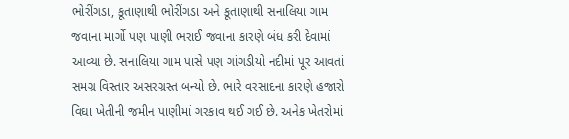ભોરીંગડા, કૂતાણાથી ભોરીંગડા અને કૂતાણાથી સનાલિયા ગામ જવાના માર્ગો પણ પાણી ભરાઈ જવાના કારણે બંધ કરી દેવામાં આવ્યા છે. સનાલિયા ગામ પાસે પણ ગાંગડીયો નદીમાં પૂર આવતાં સમગ્ર વિસ્તાર અસરગ્રસ્ત બન્યો છે. ભારે વરસાદના કારણે હજારો વિઘા ખેતીની જમીન પાણીમાં ગરકાવ થઈ ગઈ છે. અનેક ખેતરોમાં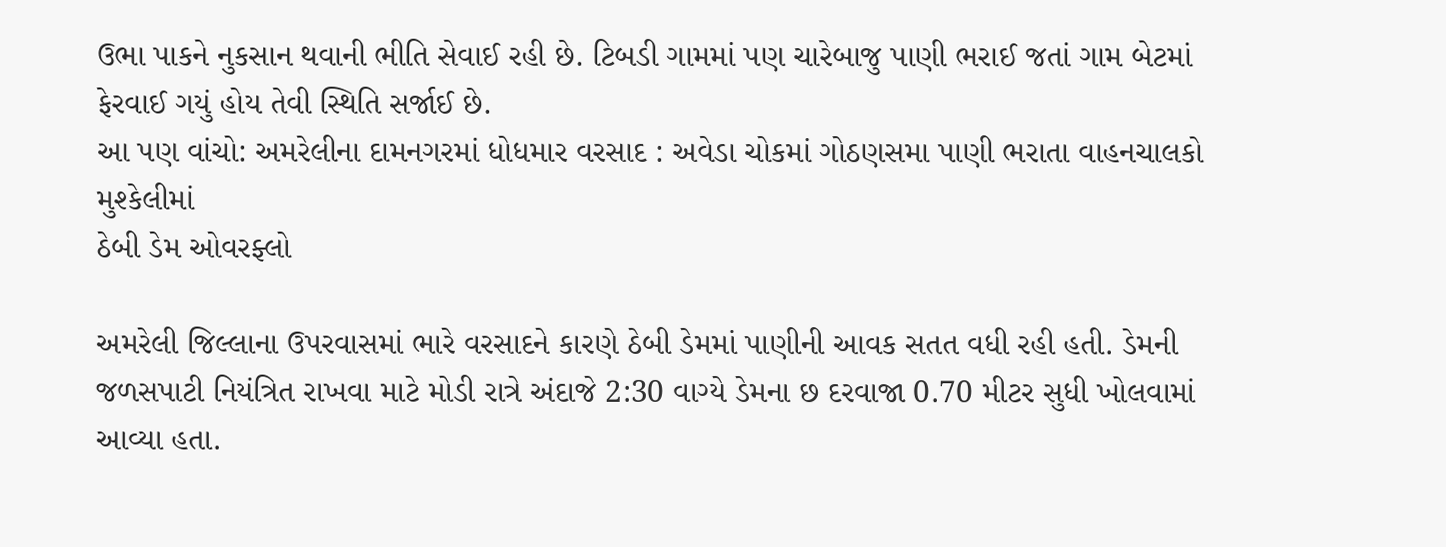ઉભા પાકને નુકસાન થવાની ભીતિ સેવાઈ રહી છે. ટિબડી ગામમાં પણ ચારેબાજુ પાણી ભરાઈ જતાં ગામ બેટમાં ફેરવાઈ ગયું હોય તેવી સ્થિતિ સર્જાઈ છે.
આ પણ વાંચો: અમરેલીના દામનગરમાં ધોધમાર વરસાદ : અવેડા ચોકમાં ગોઠણસમા પાણી ભરાતા વાહનચાલકો મુશ્કેલીમાં
ઠેબી ડેમ ઓવરફ્લો

અમરેલી જિલ્લાના ઉપરવાસમાં ભારે વરસાદને કારણે ઠેબી ડેમમાં પાણીની આવક સતત વધી રહી હતી. ડેમની જળસપાટી નિયંત્રિત રાખવા માટે મોડી રાત્રે અંદાજે 2:30 વાગ્યે ડેમના છ દરવાજા 0.70 મીટર સુધી ખોલવામાં આવ્યા હતા.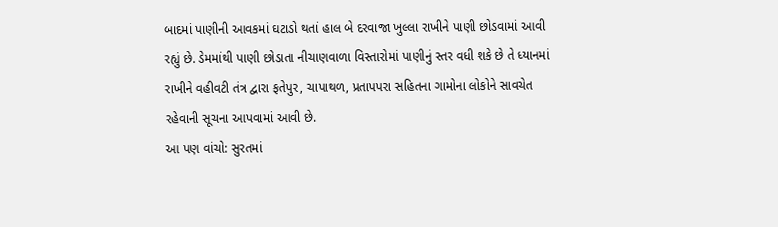બાદમાં પાણીની આવકમાં ઘટાડો થતાં હાલ બે દરવાજા ખુલ્લા રાખીને પાણી છોડવામાં આવી રહ્યું છે. ડેમમાંથી પાણી છોડાતા નીચાણવાળા વિસ્તારોમાં પાણીનું સ્તર વધી શકે છે તે ધ્યાનમાં રાખીને વહીવટી તંત્ર દ્વારા ફતેપુર, ચાપાથળ, પ્રતાપપરા સહિતના ગામોના લોકોને સાવચેત રહેવાની સૂચના આપવામાં આવી છે.
આ પણ વાંચો: સુરતમાં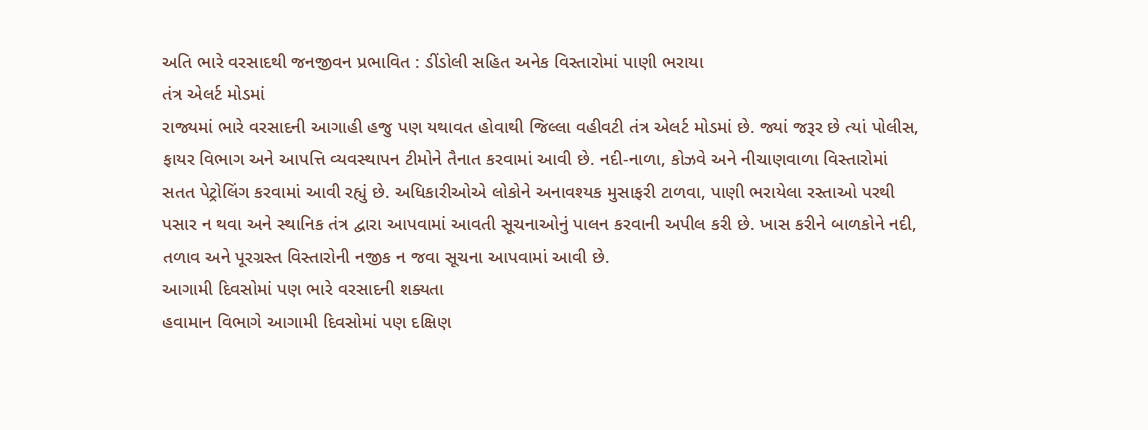અતિ ભારે વરસાદથી જનજીવન પ્રભાવિત : ડીંડોલી સહિત અનેક વિસ્તારોમાં પાણી ભરાયા
તંત્ર એલર્ટ મોડમાં
રાજ્યમાં ભારે વરસાદની આગાહી હજુ પણ યથાવત હોવાથી જિલ્લા વહીવટી તંત્ર એલર્ટ મોડમાં છે. જ્યાં જરૂર છે ત્યાં પોલીસ, ફાયર વિભાગ અને આપત્તિ વ્યવસ્થાપન ટીમોને તૈનાત કરવામાં આવી છે. નદી-નાળા, કોઝવે અને નીચાણવાળા વિસ્તારોમાં સતત પેટ્રોલિંગ કરવામાં આવી રહ્યું છે. અધિકારીઓએ લોકોને અનાવશ્યક મુસાફરી ટાળવા, પાણી ભરાયેલા રસ્તાઓ પરથી પસાર ન થવા અને સ્થાનિક તંત્ર દ્વારા આપવામાં આવતી સૂચનાઓનું પાલન કરવાની અપીલ કરી છે. ખાસ કરીને બાળકોને નદી, તળાવ અને પૂરગ્રસ્ત વિસ્તારોની નજીક ન જવા સૂચના આપવામાં આવી છે.
આગામી દિવસોમાં પણ ભારે વરસાદની શક્યતા
હવામાન વિભાગે આગામી દિવસોમાં પણ દક્ષિણ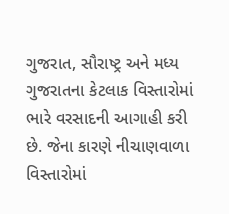ગુજરાત, સૌરાષ્ટ્ર અને મધ્ય ગુજરાતના કેટલાક વિસ્તારોમાં ભારે વરસાદની આગાહી કરી છે. જેના કારણે નીચાણવાળા વિસ્તારોમાં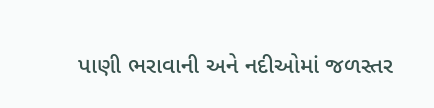પાણી ભરાવાની અને નદીઓમાં જળસ્તર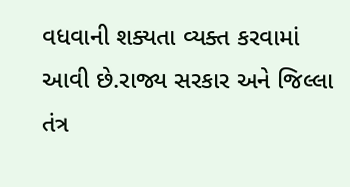વધવાની શક્યતા વ્યક્ત કરવામાં આવી છે.રાજ્ય સરકાર અને જિલ્લા તંત્ર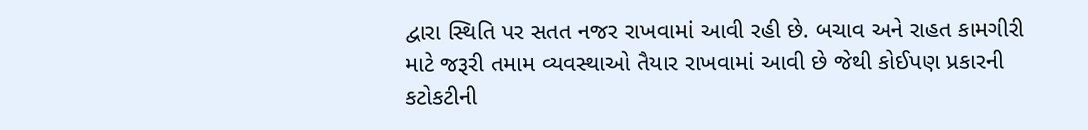દ્વારા સ્થિતિ પર સતત નજર રાખવામાં આવી રહી છે. બચાવ અને રાહત કામગીરી માટે જરૂરી તમામ વ્યવસ્થાઓ તૈયાર રાખવામાં આવી છે જેથી કોઈપણ પ્રકારની કટોકટીની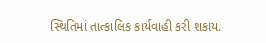સ્થિતિમાં તાત્કાલિક કાર્યવાહી કરી શકાય.